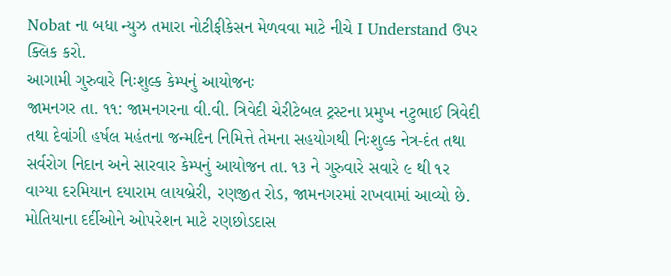Nobat ના બધા ન્યુઝ તમારા નોટીફીકેસન મેળવવા માટે નીચે I Understand ઉપર ક્લિક કરો.
આગામી ગુરુવારે નિઃશુલ્ક કેમ્પનું આયોજનઃ
જામનગર તા. ૧૧: જામનગરના વી.વી. ત્રિવેદી ચેરીટેબલ ટ્રસ્ટના પ્રમુખ નટુભાઈ ત્રિવેદી તથા દેવાંગી હર્ષલ મહંતના જન્મદિન નિમિત્તે તેમના સહયોગથી નિઃશુલ્ક નેત્ર-દંત તથા સર્વરોગ નિદાન અને સારવાર કેમ્પનું આયોજન તા. ૧૩ ને ગુરુવારે સવારે ૯ થી ૧ર વાગ્યા દરમિયાન દયારામ લાયબ્રેરી, રણજીત રોડ, જામનગરમાં રાખવામાં આવ્યો છે.
મોતિયાના દર્દીઓને ઓપરેશન માટે રણછોડદાસ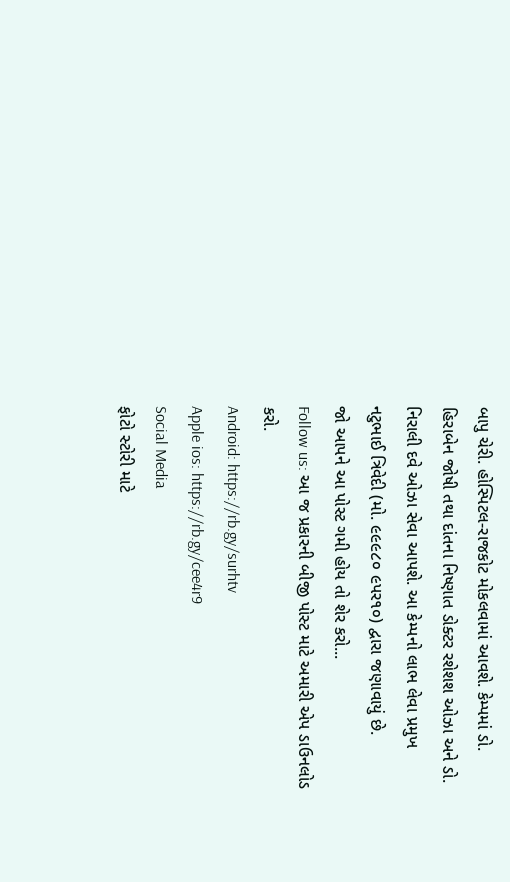બાપુ ચેરી. હોસ્પિટલ-રાજકોટ મોકલવામાં આવશે. કેમ્પમાં ડો. હિરાબેન જોષી તથા દાંતના નિષ્ણાત ડોક્ટર રશેશશ ઓઝા અને ડો. નિરાલી દવે ઓઝા સેવા આપશે. આ કેમ્પનો લાભ લેવા પ્રમુખ નટુભાઈ ત્રિવેદી (મો. ૯૯૯૮૦ ૯પર૧૦) દ્વારા જણાવાયું છે.
જો આપને આ પોસ્ટ ગમી હોય તો શેર કરો...
Follow us: આ જ પ્રકારની બીજી પોસ્ટ માટે અમારી એપ ડાઉનલોડ કરો.
Android: https://rb.gy/surhtv
Apple ios: https://rb.gy/cee4r9
Social Media
ફોટો સ્ટોરી માટે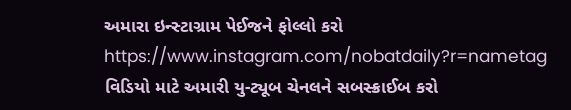અમારા ઇન્સ્ટાગ્રામ પેઈજને ફોલ્લો કરો
https://www.instagram.com/nobatdaily?r=nametag
વિડિયો માટે અમારી યુ-ટ્યૂબ ચેનલને સબસ્ક્રાઈબ કરો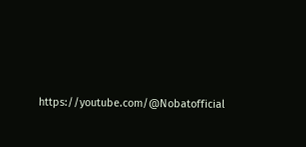https://youtube.com/@Nobatofficial